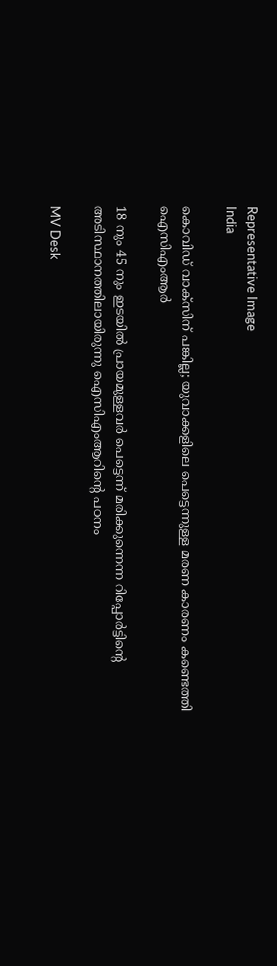Representative Image
India

കൊവിഡ് വാക്സിന് പങ്കില്ല; യുവാക്കളിലെ പെട്ടെന്നുള്ള മരണ കാരണം കണ്ടെത്തി ഐസിഎംആർ

18 നും 45 നും ഇടയിൽ പ്രായമുള്ളവർ പെട്ടെന്ന് മരിക്കുന്നെന്ന റിപ്പോർട്ടിന്‍റെ അടിസ്ഥാനത്തിലായിരുന്നു ഐസിഎംആറിന്‍റെ പഠനം

MV Desk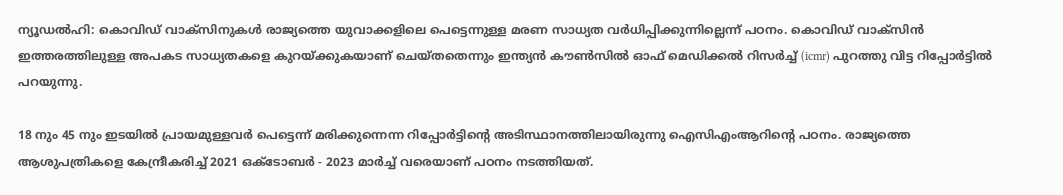ന്യൂഡൽഹി: കൊവിഡ് വാക്സിനുകൾ രാജ്യത്തെ യുവാക്കളിലെ പെട്ടെന്നുള്ള മരണ സാധ്യത വർധിപ്പിക്കുന്നില്ലെന്ന് പഠനം. കൊവിഡ് വാക്സിൻ ഇത്തരത്തിലുള്ള അപകട സാധ്യതകളെ കുറയ്ക്കുകയാണ് ചെയ്തതെന്നും ഇന്ത്യൻ കൗൺസിൽ ഓഫ് മെഡിക്കൽ റിസർച്ച് (icmr) പുറത്തു വിട്ട റിപ്പോർട്ടിൽ പറയുന്നു.

18 നും 45 നും ഇടയിൽ പ്രായമുള്ളവർ പെട്ടെന്ന് മരിക്കുന്നെന്ന റിപ്പോർട്ടിന്‍റെ അടിസ്ഥാനത്തിലായിരുന്നു ഐസിഎംആറിന്‍റെ പഠനം. രാജ്യത്തെ ആശുപത്രികളെ കേന്ദ്രീകരിച്ച് 2021 ഒക്‌ടോബർ - 2023 മാർച്ച് വരെയാണ് പഠനം നടത്തിയത്.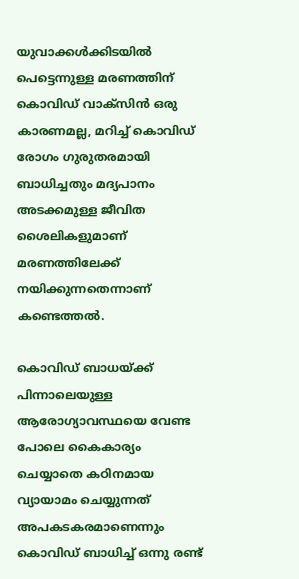യുവാക്കൾ‌ക്കിടയിൽ പെട്ടെന്നുള്ള മരണത്തിന് കൊവിഡ് വാക്സിൻ ഒരു കാരണമല്ല, മറിച്ച് കൊവിഡ് രോഗം ഗുരുതരമായി ബാധിച്ചതും മദ്യപാനം അടക്കമുള്ള ജീവിത ശൈലികളുമാണ് മരണത്തിലേക്ക് നയിക്കുന്നതെന്നാണ് കണ്ടെത്തൽ.

കൊവിഡ് ബാധയ്ക്ക് പിന്നാലെയുള്ള ആരോഗ്യാവസ്ഥയെ വേണ്ട പോലെ കൈകാര്യം ചെയ്യാതെ കഠിനമായ വ്യായാമം ചെയ്യുന്നത് അപകടകരമാണെന്നും കൊവിഡ് ബാധിച്ച് ഒന്നു രണ്ട്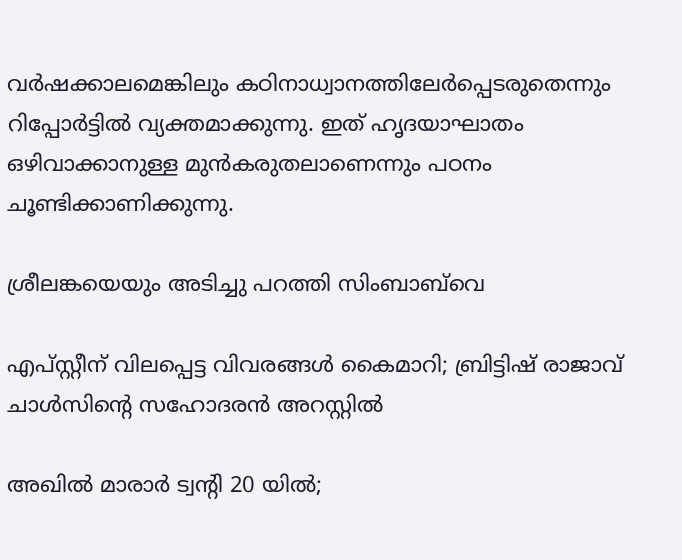വർഷക്കാലമെങ്കിലും കഠിനാധ്വാനത്തിലേർപ്പെടരുതെന്നും റിപ്പോർട്ടിൽ വ്യക്തമാക്കുന്നു. ഇത് ഹൃദയാഘാതം ഒഴിവാക്കാനുള്ള മുൻകരുതലാണെന്നും പഠനം ചൂണ്ടിക്കാണിക്കുന്നു.

ശ്രീലങ്കയെയും അടിച്ചു പറത്തി സിംബാബ്‌വെ

എപ്സ്റ്റീന് വിലപ്പെട്ട വിവരങ്ങൾ കൈമാറി; ബ്രിട്ടിഷ് രാജാവ് ചാൾസിന്‍റെ സഹോദരൻ അറസ്റ്റിൽ

അഖിൽ മാരാർ ട്വന്‍റി 20 യിൽ;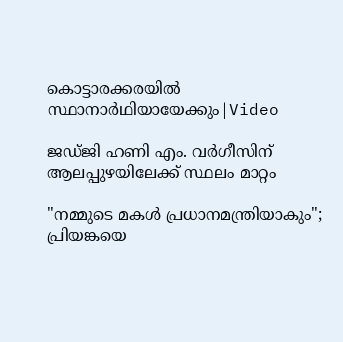കൊട്ടാരക്കരയിൽ സ്ഥാനാർഥിയായേക്കും|Video

ജഡ്ജി ഹണി എം. വർഗീസിന് ആലപ്പുഴയിലേക്ക് സ്ഥലം മാറ്റം

"നമ്മുടെ മകൾ പ്രധാനമന്ത്രിയാകും"; പ്രിയങ്കയെ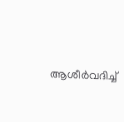ആശീർവദിച്ച്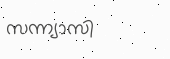സന്ന്യാസി